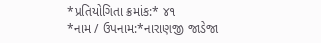*પ્રતિયોગિતા ક્રમાંક:* ૪૧
*નામ / ઉપનામ:*નારાણજી જાડેજા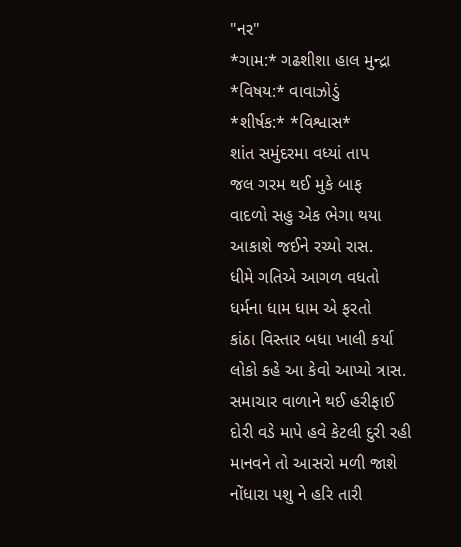"નર"
*ગામ:* ગઢશીશા હાલ મુન્દ્રા
*વિષય:* વાવાઝોડું
*શીર્ષક:* *વિશ્વાસ*
શાંત સમુંદરમા વધ્યાં તાપ
જલ ગરમ થઈ મુકે બાફ
વાદળો સહુ એક ભેગા થયા
આકાશે જઈને રચ્યો રાસ.
ધીમે ગતિએ આગળ વધતો
ધર્મના ધામ ધામ એ ફરતો
કાંઠા વિસ્તાર બધા ખાલી કર્યા
લોકો કહે આ કેવો આપ્યો ત્રાસ.
સમાચાર વાળાને થઈ હરીફાઈ
દોરી વડે માપે હવે કેટલી દુરી રહી
માનવને તો આસરો મળી જાશે
નોંધારા પશુ ને હરિ તારી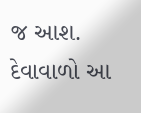જ આશ.
દેવાવાળો આ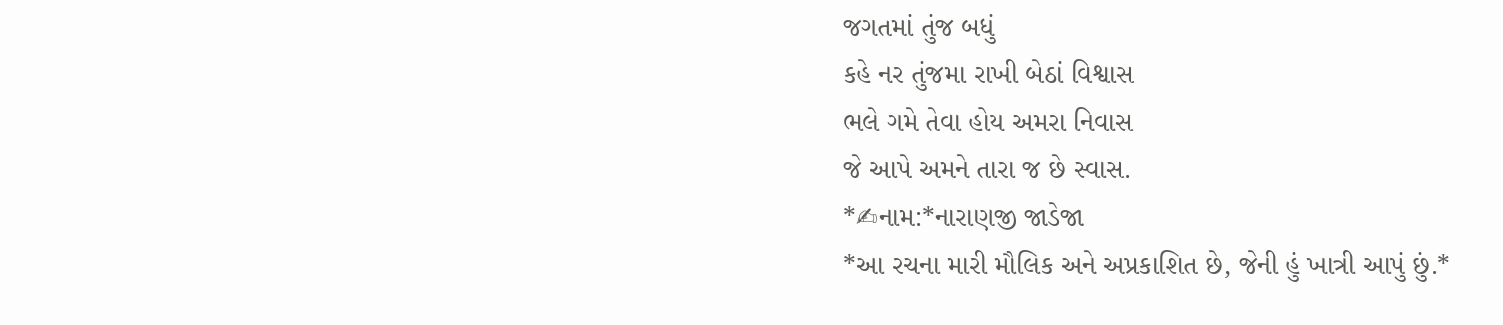જગતમાં તુંજ બધું
કહે નર તુંજમા રાખી બેઠાં વિશ્વાસ
ભલે ગમે તેવા હોય અમરા નિવાસ
જે આપે અમને તારા જ છે સ્વાસ.
*✍નામ:*નારાણજી જાડેજા
*આ રચના મારી મૌલિક અને અપ્રકાશિત છે, જેની હું ખાત્રી આપું છું.*